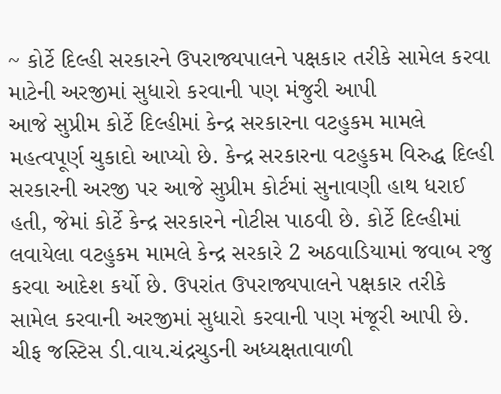~ કોર્ટે દિલ્હી સરકારને ઉપરાજ્યપાલને પક્ષકાર તરીકે સામેલ કરવા માટેની અરજીમાં સુધારો કરવાની પણ મંજુરી આપી
આજે સુપ્રીમ કોર્ટે દિલ્હીમાં કેન્દ્ર સરકારના વટહુકમ મામલે મહત્વપૂર્ણ ચુકાદો આપ્યો છે. કેન્દ્ર સરકારના વટહુકમ વિરુદ્ધ દિલ્હી સરકારની અરજી પર આજે સુપ્રીમ કોર્ટમાં સુનાવણી હાથ ધરાઈ હતી, જેમાં કોર્ટે કેન્દ્ર સરકારને નોટીસ પાઠવી છે. કોર્ટે દિલ્હીમાં લવાયેલા વટહુકમ મામલે કેન્દ્ર સરકારે 2 અઠવાડિયામાં જવાબ રજુ કરવા આદેશ કર્યો છે. ઉપરાંત ઉપરાજ્યપાલને પક્ષકાર તરીકે સામેલ કરવાની અરજીમાં સુધારો કરવાની પણ મંજૂરી આપી છે. ચીફ જસ્ટિસ ડી.વાય.ચંદ્રચુડની અધ્યક્ષતાવાળી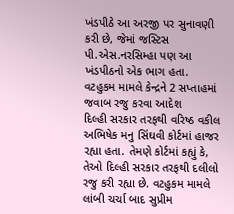ખંડપીઠે આ અરજી પર સુનાવણી કરી છે, જેમાં જસ્ટિસ પી.એસ.નરસિમ્હા પણ આ ખંડપીઠનો એક ભાગ હતા.
વટહુકમ મામલે કેન્દ્રને 2 સપ્તાહમાં જવાબ રજુ કરવા આદેશ
દિલ્હી સરકાર તરફથી વરિષ્ઠ વકીલ અભિષેક મનુ સિંઘવી કોર્ટમાં હાજર રહ્યા હતા. તેમણે કોર્ટમાં કહ્યું કે, તેઓ દિલ્હી સરકાર તરફથી દલીલો રજુ કરી રહ્યા છે. વટહુકમ મામલે લાંબી ચર્ચા બાદ સુપ્રીમ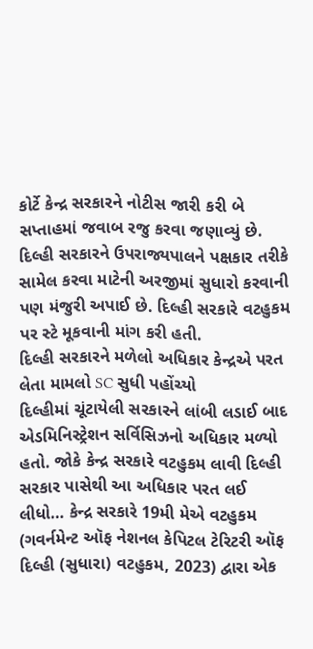કોર્ટે કેન્દ્ર સરકારને નોટીસ જારી કરી બે સપ્તાહમાં જવાબ રજુ કરવા જણાવ્યું છે. દિલ્હી સરકારને ઉપરાજ્યપાલને પક્ષકાર તરીકે સામેલ કરવા માટેની અરજીમાં સુધારો કરવાની પણ મંજુરી અપાઈ છે. દિલ્હી સરકારે વટહુકમ પર સ્ટે મૂકવાની માંગ કરી હતી.
દિલ્હી સરકારને મળેલો અધિકાર કેન્દ્રએ પરત લેતા મામલો SC સુધી પહોંચ્યો
દિલ્હીમાં ચૂંટાયેલી સરકારને લાંબી લડાઈ બાદ એડમિનિસ્ટ્રેશન સર્વિસિઝનો અધિકાર મળ્યો હતો. જોકે કેન્દ્ર સરકારે વટહુકમ લાવી દિલ્હી સરકાર પાસેથી આ અધિકાર પરત લઈ લીધો… કેન્દ્ર સરકારે 19મી મેએ વટહુકમ (ગવર્નમેન્ટ ઑફ નેશનલ કેપિટલ ટેરિટરી ઑફ દિલ્હી (સુધારા) વટહુકમ, 2023) દ્વારા એક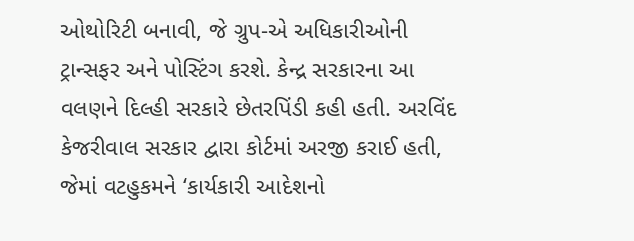ઓથોરિટી બનાવી, જે ગ્રુપ-એ અધિકારીઓની ટ્રાન્સફર અને પોસ્ટિંગ કરશે. કેન્દ્ર સરકારના આ વલણને દિલ્હી સરકારે છેતરપિંડી કહી હતી. અરવિંદ કેજરીવાલ સરકાર દ્વારા કોર્ટમાં અરજી કરાઈ હતી, જેમાં વટહુકમને ‘કાર્યકારી આદેશનો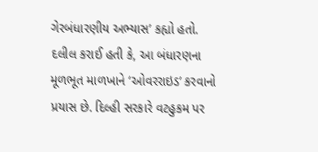ગેરબંધારણીય અભ્યાસ’ કહ્યો હતો. દલીલ કરાઈ હતી કે, આ બંધારણના મૂળભૂત માળખાને ‘ઓવરરાઇડ’ કરવાનો પ્રયાસ છે. દિલ્હી સરકારે વટહુકમ પર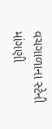વચગાળાના સ્ટેની માંગણી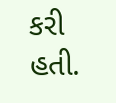કરી હતી.